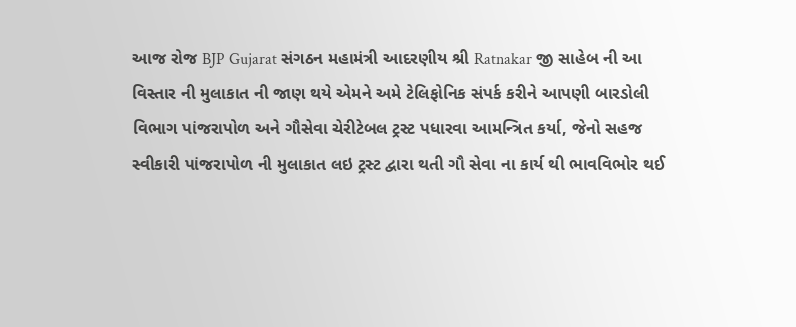આજ રોજ BJP Gujarat સંગઠન મહામંત્રી આદરણીય શ્રી Ratnakar જી સાહેબ ની આ વિસ્તાર ની મુલાકાત ની જાણ થયે એમને અમે ટેલિફોનિક સંપર્ક કરીને આપણી બારડોલી વિભાગ પાંજરાપોળ અને ગૌસેવા ચેરીટેબલ ટ્રસ્ટ પધારવા આમન્ત્રિત કર્યા, જેનો સહજ સ્વીકારી પાંજરાપોળ ની મુલાકાત લઇ ટ્રસ્ટ દ્વારા થતી ગૌ સેવા ના કાર્ય થી ભાવવિભોર થઈ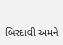બિરદાવી અમને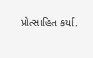પ્રોત્સાહિત કર્યા.